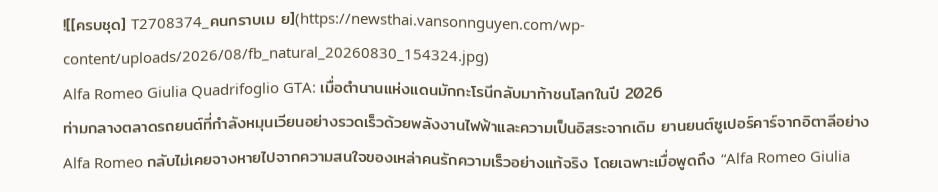![[ครบชุด] T2708374_คนกราบเม ย](https://newsthai.vansonnguyen.com/wp-content/uploads/2026/08/fb_natural_20260830_154324.jpg)
Alfa Romeo Giulia Quadrifoglio GTA: เมื่อตำนานแห่งแดนมักกะโรนีกลับมาท้าชนโลกในปี 2026
ท่ามกลางตลาดรถยนต์ที่กำลังหมุนเวียนอย่างรวดเร็วด้วยพลังงานไฟฟ้าและความเป็นอิสระจากเดิม ยานยนต์ซูเปอร์คาร์จากอิตาลีอย่าง Alfa Romeo กลับไม่เคยจางหายไปจากความสนใจของเหล่าคนรักความเร็วอย่างแท้จริง โดยเฉพาะเมื่อพูดถึง “Alfa Romeo Giulia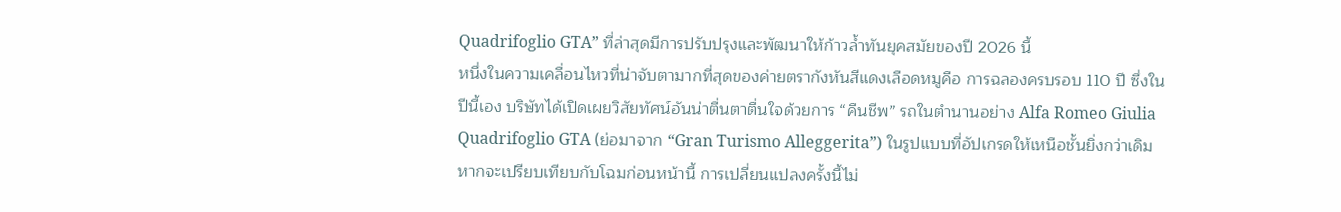Quadrifoglio GTA” ที่ล่าสุดมีการปรับปรุงและพัฒนาให้ก้าวล้ำทันยุคสมัยของปี 2026 นี้
หนึ่งในความเคลื่อนไหวที่น่าจับตามากที่สุดของค่ายตรากังหันสีแดงเลือดหมูคือ การฉลองครบรอบ 110 ปี ซึ่งในปีนี้เอง บริษัทได้เปิดเผยวิสัยทัศน์อันน่าตื่นตาตื่นใจด้วยการ “คืนชีพ” รถในตำนานอย่าง Alfa Romeo Giulia Quadrifoglio GTA (ย่อมาจาก “Gran Turismo Alleggerita”) ในรูปแบบที่อัปเกรดให้เหนือชั้นยิ่งกว่าเดิม หากจะเปรียบเทียบกับโฉมก่อนหน้านี้ การเปลี่ยนแปลงครั้งนี้ไม่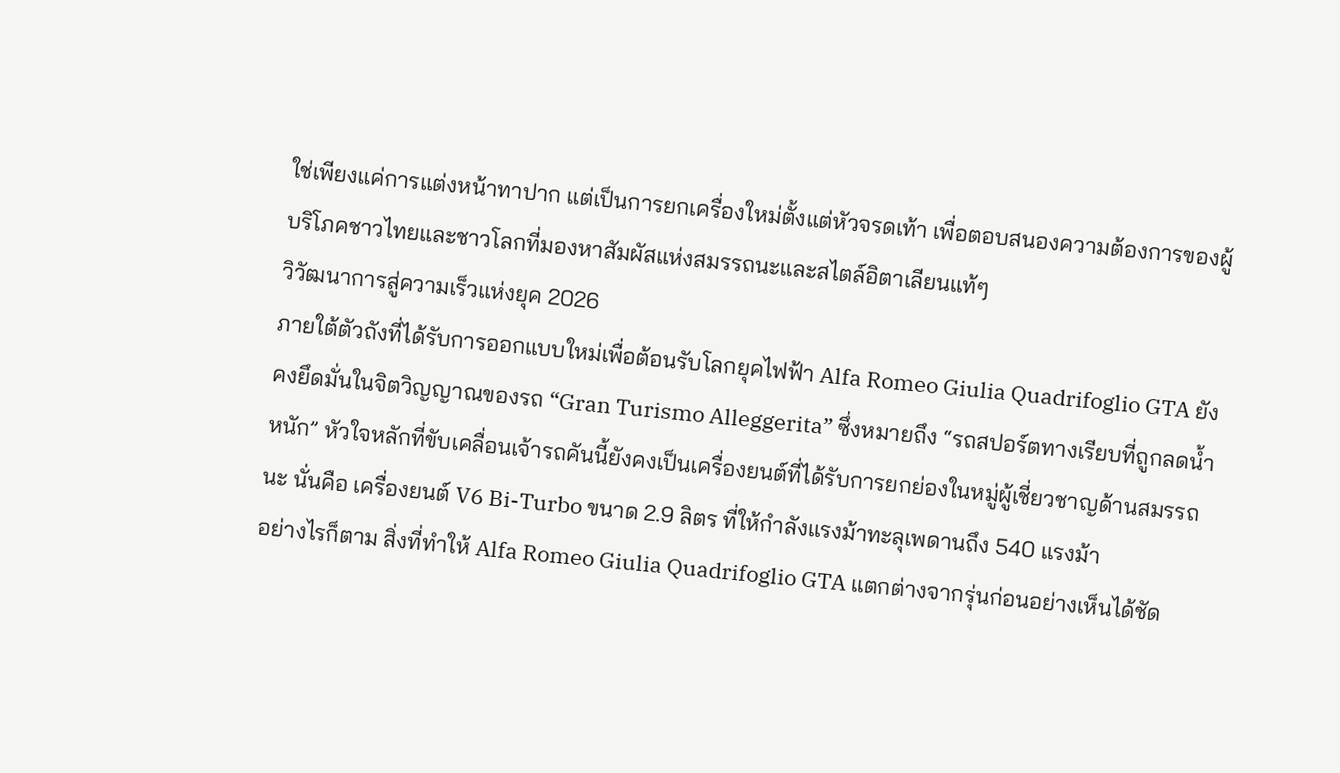ใช่เพียงแค่การแต่งหน้าทาปาก แต่เป็นการยกเครื่องใหม่ตั้งแต่หัวจรดเท้า เพื่อตอบสนองความต้องการของผู้บริโภคชาวไทยและชาวโลกที่มองหาสัมผัสแห่งสมรรถนะและสไตล์อิตาเลียนแท้ๆ
วิวัฒนาการสู่ความเร็วแห่งยุค 2026
ภายใต้ตัวถังที่ได้รับการออกแบบใหม่เพื่อต้อนรับโลกยุคไฟฟ้า Alfa Romeo Giulia Quadrifoglio GTA ยังคงยึดมั่นในจิตวิญญาณของรถ “Gran Turismo Alleggerita” ซึ่งหมายถึง “รถสปอร์ตทางเรียบที่ถูกลดน้ำหนัก” หัวใจหลักที่ขับเคลื่อนเจ้ารถคันนี้ยังคงเป็นเครื่องยนต์ที่ได้รับการยกย่องในหมู่ผู้เชี่ยวชาญด้านสมรรถนะ นั่นคือ เครื่องยนต์ V6 Bi-Turbo ขนาด 2.9 ลิตร ที่ให้กำลังแรงม้าทะลุเพดานถึง 540 แรงม้า
อย่างไรก็ตาม สิ่งที่ทำให้ Alfa Romeo Giulia Quadrifoglio GTA แตกต่างจากรุ่นก่อนอย่างเห็นได้ชัด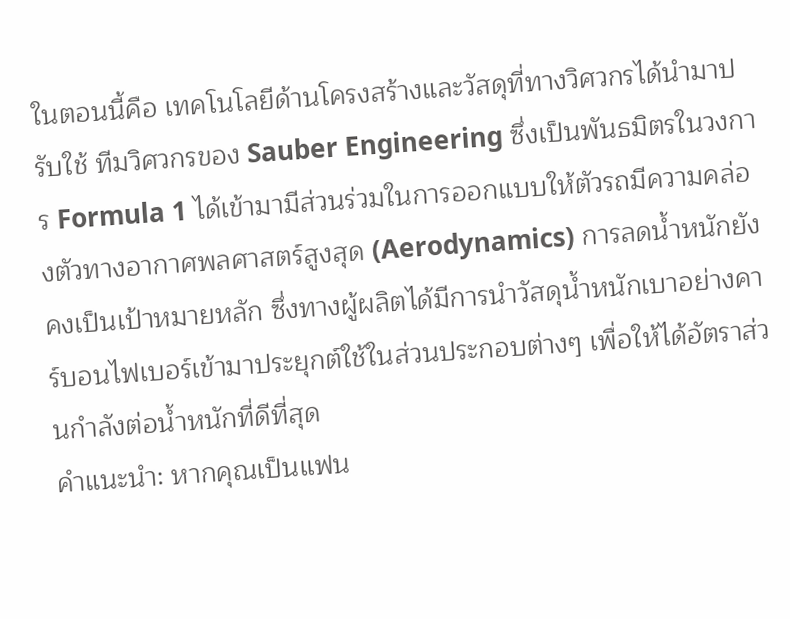ในตอนนี้คือ เทคโนโลยีด้านโครงสร้างและวัสดุที่ทางวิศวกรได้นำมาปรับใช้ ทีมวิศวกรของ Sauber Engineering ซึ่งเป็นพันธมิตรในวงการ Formula 1 ได้เข้ามามีส่วนร่วมในการออกแบบให้ตัวรถมีความคล่องตัวทางอากาศพลศาสตร์สูงสุด (Aerodynamics) การลดน้ำหนักยังคงเป็นเป้าหมายหลัก ซึ่งทางผู้ผลิตได้มีการนำวัสดุน้ำหนักเบาอย่างคาร์บอนไฟเบอร์เข้ามาประยุกต์ใช้ในส่วนประกอบต่างๆ เพื่อให้ได้อัตราส่วนกำลังต่อน้ำหนักที่ดีที่สุด
คำแนะนำ: หากคุณเป็นแฟน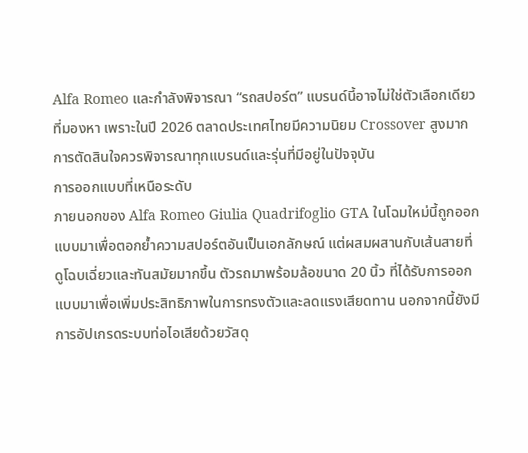Alfa Romeo และกำลังพิจารณา “รถสปอร์ต” แบรนด์นี้อาจไม่ใช่ตัวเลือกเดียวที่มองหา เพราะในปี 2026 ตลาดประเทศไทยมีความนิยม Crossover สูงมาก การตัดสินใจควรพิจารณาทุกแบรนด์และรุ่นที่มีอยู่ในปัจจุบัน
การออกแบบที่เหนือระดับ
ภายนอกของ Alfa Romeo Giulia Quadrifoglio GTA ในโฉมใหม่นี้ถูกออกแบบมาเพื่อตอกย้ำความสปอร์ตอันเป็นเอกลักษณ์ แต่ผสมผสานกับเส้นสายที่ดูโฉบเฉี่ยวและทันสมัยมากขึ้น ตัวรถมาพร้อมล้อขนาด 20 นิ้ว ที่ได้รับการออกแบบมาเพื่อเพิ่มประสิทธิภาพในการทรงตัวและลดแรงเสียดทาน นอกจากนี้ยังมีการอัปเกรดระบบท่อไอเสียด้วยวัสดุ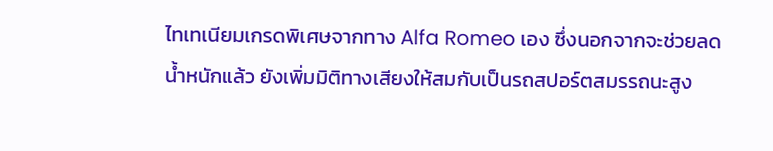ไทเทเนียมเกรดพิเศษจากทาง Alfa Romeo เอง ซึ่งนอกจากจะช่วยลดน้ำหนักแล้ว ยังเพิ่มมิติทางเสียงให้สมกับเป็นรถสปอร์ตสมรรถนะสูง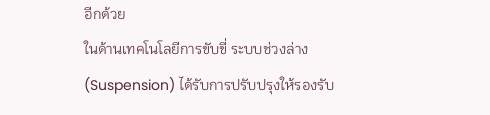อีกด้วย
ในด้านเทคโนโลยีการขับขี่ ระบบช่วงล่าง (Suspension) ได้รับการปรับปรุงให้รองรับ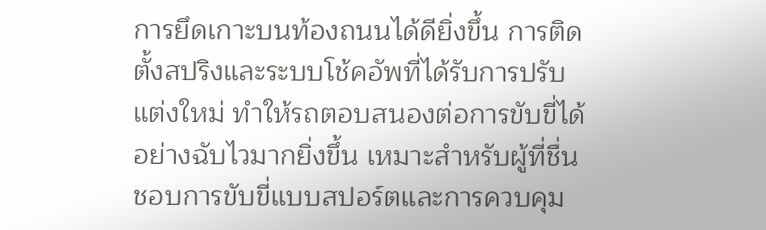การยึดเกาะบนท้องถนนได้ดียิ่งขึ้น การติดตั้งสปริงและระบบโช้คอัพที่ได้รับการปรับแต่งใหม่ ทำให้รถตอบสนองต่อการขับขี่ได้อย่างฉับไวมากยิ่งขึ้น เหมาะสำหรับผู้ที่ชื่นชอบการขับขี่แบบสปอร์ตและการควบคุม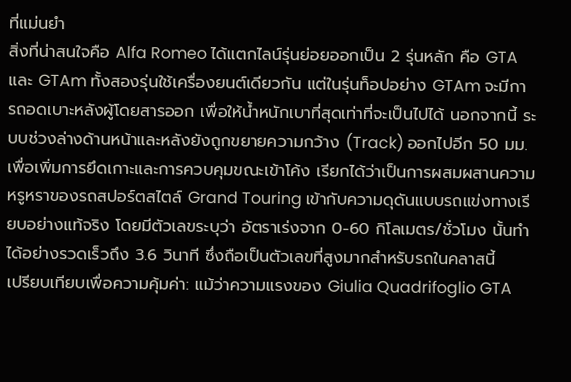ที่แม่นยำ
สิ่งที่น่าสนใจคือ Alfa Romeo ได้แตกไลน์รุ่นย่อยออกเป็น 2 รุ่นหลัก คือ GTA และ GTAm ทั้งสองรุ่นใช้เครื่องยนต์เดียวกัน แต่ในรุ่นท็อปอย่าง GTAm จะมีการถอดเบาะหลังผู้โดยสารออก เพื่อให้น้ำหนักเบาที่สุดเท่าที่จะเป็นไปได้ นอกจากนี้ ระบบช่วงล่างด้านหน้าและหลังยังถูกขยายความกว้าง (Track) ออกไปอีก 50 มม. เพื่อเพิ่มการยึดเกาะและการควบคุมขณะเข้าโค้ง เรียกได้ว่าเป็นการผสมผสานความหรูหราของรถสปอร์ตสไตล์ Grand Touring เข้ากับความดุดันแบบรถแข่งทางเรียบอย่างแท้จริง โดยมีตัวเลขระบุว่า อัตราเร่งจาก 0-60 กิโลเมตร/ชั่วโมง นั้นทำได้อย่างรวดเร็วถึง 3.6 วินาที ซึ่งถือเป็นตัวเลขที่สูงมากสำหรับรถในคลาสนี้
เปรียบเทียบเพื่อความคุ้มค่า: แม้ว่าความแรงของ Giulia Quadrifoglio GTA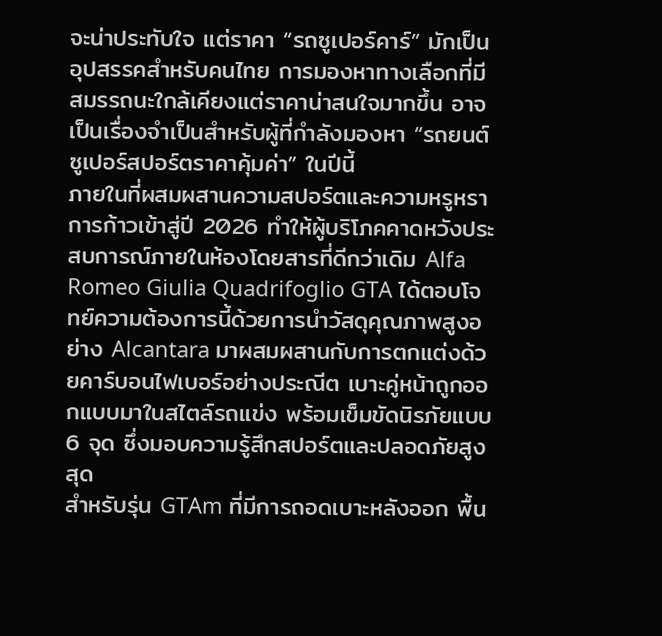จะน่าประทับใจ แต่ราคา “รถซูเปอร์คาร์” มักเป็นอุปสรรคสำหรับคนไทย การมองหาทางเลือกที่มีสมรรถนะใกล้เคียงแต่ราคาน่าสนใจมากขึ้น อาจเป็นเรื่องจำเป็นสำหรับผู้ที่กำลังมองหา “รถยนต์ซูเปอร์สปอร์ตราคาคุ้มค่า” ในปีนี้
ภายในที่ผสมผสานความสปอร์ตและความหรูหรา
การก้าวเข้าสู่ปี 2026 ทำให้ผู้บริโภคคาดหวังประสบการณ์ภายในห้องโดยสารที่ดีกว่าเดิม Alfa Romeo Giulia Quadrifoglio GTA ได้ตอบโจทย์ความต้องการนี้ด้วยการนำวัสดุคุณภาพสูงอย่าง Alcantara มาผสมผสานกับการตกแต่งด้วยคาร์บอนไฟเบอร์อย่างประณีต เบาะคู่หน้าถูกออกแบบมาในสไตล์รถแข่ง พร้อมเข็มขัดนิรภัยแบบ 6 จุด ซึ่งมอบความรู้สึกสปอร์ตและปลอดภัยสูงสุด
สำหรับรุ่น GTAm ที่มีการถอดเบาะหลังออก พื้น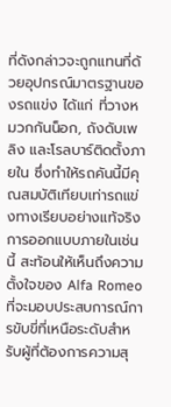ที่ดังกล่าวจะถูกแทนที่ด้วยอุปกรณ์มาตรฐานของรถแข่ง ได้แก่ ที่วางหมวกกันน็อก, ถังดับเพลิง และโรลบาร์ติดตั้งภายใน ซึ่งทำให้รถคันนี้มีคุณสมบัติเทียบเท่ารถแข่งทางเรียบอย่างแท้จริง การออกแบบภายในเช่นนี้ สะท้อนให้เห็นถึงความตั้งใจของ Alfa Romeo ที่จะมอบประสบการณ์การขับขี่ที่เหนือระดับสำหรับผู้ที่ต้องการความสุ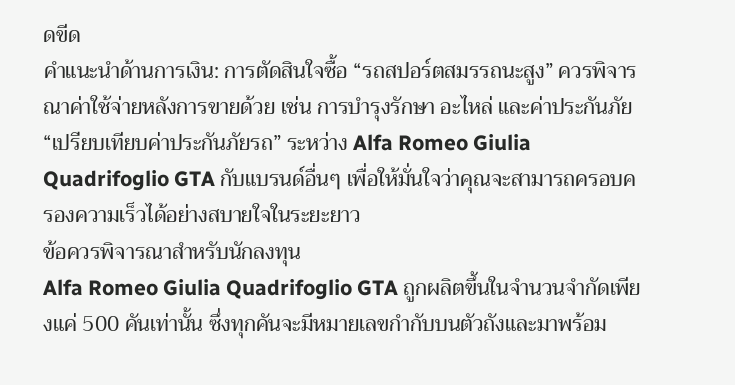ดขีด
คำแนะนำด้านการเงิน: การตัดสินใจซื้อ “รถสปอร์ตสมรรถนะสูง” ควรพิจารณาค่าใช้จ่ายหลังการขายด้วย เช่น การบำรุงรักษา อะไหล่ และค่าประกันภัย “เปรียบเทียบค่าประกันภัยรถ” ระหว่าง Alfa Romeo Giulia Quadrifoglio GTA กับแบรนด์อื่นๆ เพื่อให้มั่นใจว่าคุณจะสามารถครอบครองความเร็วได้อย่างสบายใจในระยะยาว
ข้อควรพิจารณาสำหรับนักลงทุน
Alfa Romeo Giulia Quadrifoglio GTA ถูกผลิตขึ้นในจำนวนจำกัดเพียงแค่ 500 คันเท่านั้น ซึ่งทุกคันจะมีหมายเลขกำกับบนตัวถังและมาพร้อม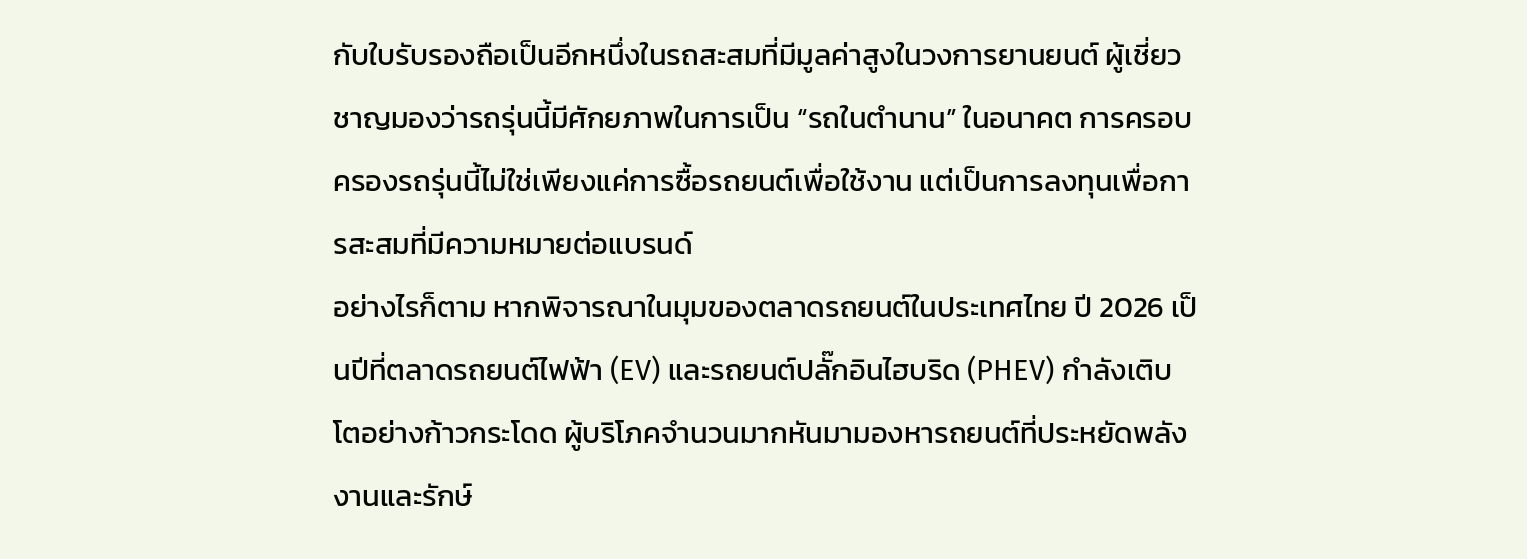กับใบรับรองถือเป็นอีกหนึ่งในรถสะสมที่มีมูลค่าสูงในวงการยานยนต์ ผู้เชี่ยวชาญมองว่ารถรุ่นนี้มีศักยภาพในการเป็น “รถในตำนาน” ในอนาคต การครอบครองรถรุ่นนี้ไม่ใช่เพียงแค่การซื้อรถยนต์เพื่อใช้งาน แต่เป็นการลงทุนเพื่อการสะสมที่มีความหมายต่อแบรนด์
อย่างไรก็ตาม หากพิจารณาในมุมของตลาดรถยนต์ในประเทศไทย ปี 2026 เป็นปีที่ตลาดรถยนต์ไฟฟ้า (EV) และรถยนต์ปลั๊กอินไฮบริด (PHEV) กำลังเติบโตอย่างก้าวกระโดด ผู้บริโภคจำนวนมากหันมามองหารถยนต์ที่ประหยัดพลังงานและรักษ์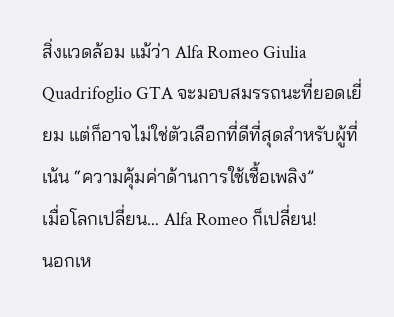สิ่งแวดล้อม แม้ว่า Alfa Romeo Giulia Quadrifoglio GTA จะมอบสมรรถนะที่ยอดเยี่ยม แต่ก็อาจไม่ใช่ตัวเลือกที่ดีที่สุดสำหรับผู้ที่เน้น “ความคุ้มค่าด้านการใช้เชื้อเพลิง”
เมื่อโลกเปลี่ยน… Alfa Romeo ก็เปลี่ยน!
นอกเห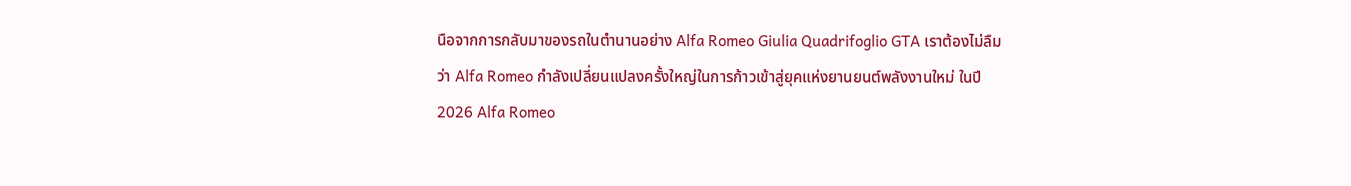นือจากการกลับมาของรถในตำนานอย่าง Alfa Romeo Giulia Quadrifoglio GTA เราต้องไม่ลืมว่า Alfa Romeo กำลังเปลี่ยนแปลงครั้งใหญ่ในการก้าวเข้าสู่ยุคแห่งยานยนต์พลังงานใหม่ ในปี 2026 Alfa Romeo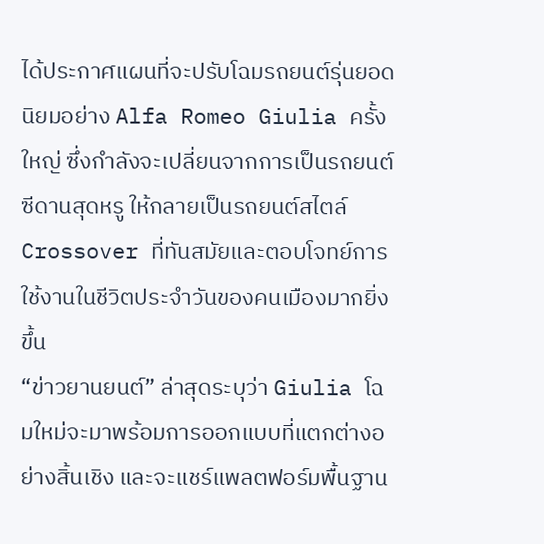ได้ประกาศแผนที่จะปรับโฉมรถยนต์รุ่นยอดนิยมอย่าง Alfa Romeo Giulia ครั้งใหญ่ ซึ่งกำลังจะเปลี่ยนจากการเป็นรถยนต์ซีดานสุดหรู ให้กลายเป็นรถยนต์สไตล์ Crossover ที่ทันสมัยและตอบโจทย์การใช้งานในชีวิตประจำวันของคนเมืองมากยิ่งขึ้น
“ข่าวยานยนต์” ล่าสุดระบุว่า Giulia โฉมใหม่จะมาพร้อมการออกแบบที่แตกต่างอย่างสิ้นเชิง และจะแชร์แพลตฟอร์มพื้นฐาน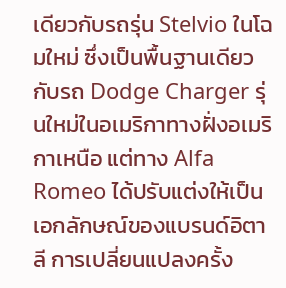เดียวกับรถรุ่น Stelvio ในโฉมใหม่ ซึ่งเป็นพื้นฐานเดียวกับรถ Dodge Charger รุ่นใหม่ในอเมริกาทางฝั่งอเมริกาเหนือ แต่ทาง Alfa Romeo ได้ปรับแต่งให้เป็นเอกลักษณ์ของแบรนด์อิตาลี การเปลี่ยนแปลงครั้ง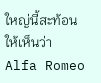ใหญ่นี้สะท้อนให้เห็นว่า Alfa Romeo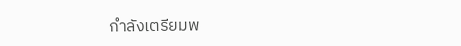กำลังเตรียมพ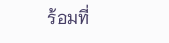ร้อมที่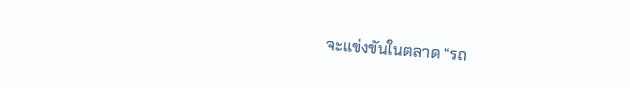จะแข่งขันในตลาด “รถ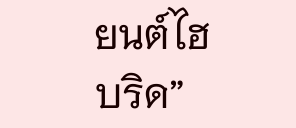ยนต์ไฮบริด”